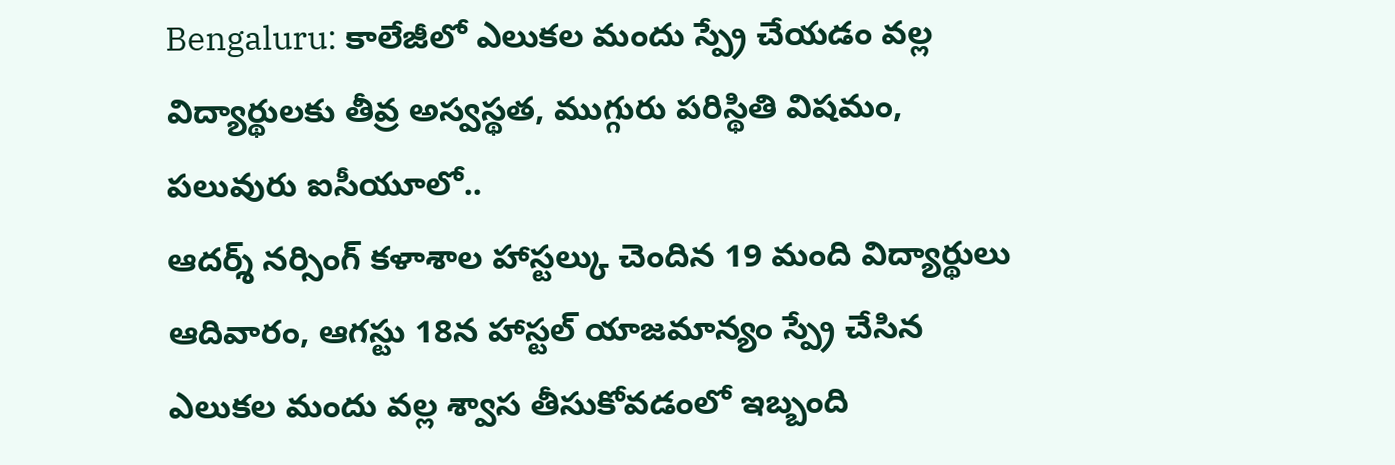Bengaluru: కాలేజీలో ఎలుకల మందు స్ప్రే చేయడం వల్ల విద్యార్థులకు తీవ్ర అస్వస్థత, ముగ్గురు పరిస్థితి విషమం, పలువురు ఐసీయూలో..
ఆదర్శ్ నర్సింగ్ కళాశాల హాస్టల్కు చెందిన 19 మంది విద్యార్థులు ఆదివారం, ఆగస్టు 18న హాస్టల్ యాజమాన్యం స్ప్రే చేసిన ఎలుకల మందు వల్ల శ్వాస తీసుకోవడంలో ఇబ్బంది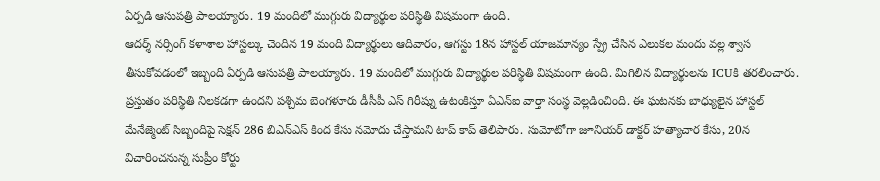ఏర్పడి ఆసుపత్రి పాలయ్యారు. 19 మందిలో ముగ్గురు విద్యార్థుల పరిస్థితి విషమంగా ఉంది.
ఆదర్శ్ నర్సింగ్ కళాశాల హాస్టల్కు చెందిన 19 మంది విద్యార్థులు ఆదివారం, ఆగస్టు 18న హాస్టల్ యాజమాన్యం స్ప్రే చేసిన ఎలుకల మందు వల్ల శ్వాస తీసుకోవడంలో ఇబ్బంది ఏర్పడి ఆసుపత్రి పాలయ్యారు. 19 మందిలో ముగ్గురు విద్యార్థుల పరిస్థితి విషమంగా ఉంది. మిగిలిన విద్యార్థులను ICUకి తరలించారు. ప్రస్తుతం పరిస్థితి నిలకడగా ఉందని పశ్చిమ బెంగళూరు డీసీపీ ఎస్ గిరీష్ను ఉటంకిస్తూ ఏఎన్ఐ వార్తా సంస్థ వెల్లడించింది. ఈ ఘటనకు బాధ్యులైన హాస్టల్ మేనేజ్మెంట్ సిబ్బందిపై సెక్షన్ 286 బిఎన్ఎస్ కింద కేసు నమోదు చేస్తామని టాప్ కాప్ తెలిపారు. సుమోటోగా జూనియర్ డాక్టర్ హత్యాచార కేసు, 20న విచారించనున్న సుప్రీం కోర్టు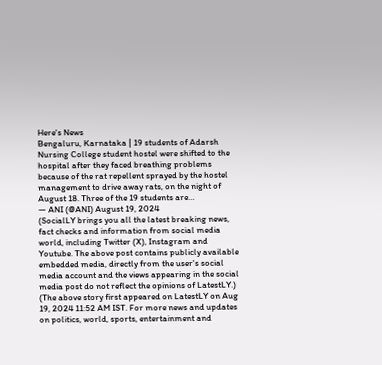Here's News
Bengaluru, Karnataka | 19 students of Adarsh Nursing College student hostel were shifted to the hospital after they faced breathing problems because of the rat repellent sprayed by the hostel management to drive away rats, on the night of August 18. Three of the 19 students are…
— ANI (@ANI) August 19, 2024
(SocialLY brings you all the latest breaking news, fact checks and information from social media world, including Twitter (X), Instagram and Youtube. The above post contains publicly available embedded media, directly from the user's social media account and the views appearing in the social media post do not reflect the opinions of LatestLY.)
(The above story first appeared on LatestLY on Aug 19, 2024 11:52 AM IST. For more news and updates on politics, world, sports, entertainment and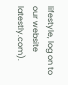lifestyle, log on to our website latestly.com).